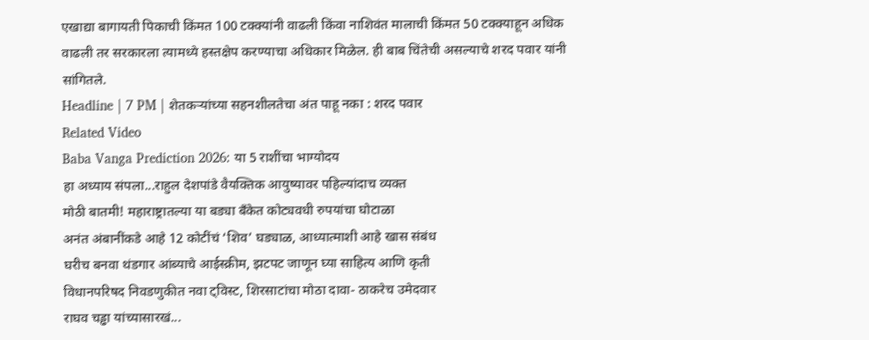एखाद्या बागायती पिकाची किंमत 100 टक्क्यांनी वाढली किंवा नाशिवंत मालाची किंमत 50 टक्क्याहून अधिक वाढली तर सरकारला त्यामध्ये हस्तक्षेप करण्याचा अधिकार मिळेल. ही बाब चिंतेची असल्याचे शरद पवार यांनी सांगितले.
Headline | 7 PM | शेतकऱ्यांच्या सहनशीलतेचा अंत पाहू नका : शरद पवार
Related Video
Baba Vanga Prediction 2026: या 5 राशींचा भाग्योदय
हा अध्याय संपला...राहुल देशपांडे वैयक्तिक आयुष्यावर पहिल्यांदाच व्यक्त
मोठी बातमी! महाराष्ट्रातल्या या बड्या बँकेत कोट्यवधी रुपयांचा घोटाळा
अनंत अंबानींकडे आहे 12 कोटींचं ‘शिव’ घड्याळ, आध्यात्माशी आहे खास संबंध
घरीच बनवा थंडगार आंब्याचे आईस्क्रीम, झटपट जाणून घ्या साहित्य आणि कृती
विधानपरिषद निवडणुकीत नवा ट्विस्ट, शिरसाटांचा मोठा दावा- ठाकरेच उमेदवार
राघव चड्ढा यांच्यासारखं...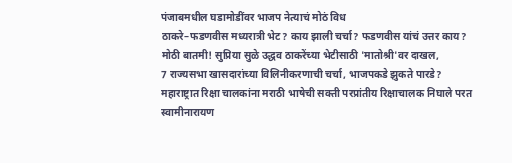पंजाबमधील घडामोडींवर भाजप नेत्याचं मोठं विध
ठाकरे–फडणवीस मध्यरात्री भेट? काय झाली चर्चा? फडणवीस यांचं उत्तर काय?
मोठी बातमी! सुप्रिया सुळे उद्धव ठाकरेंच्या भेटीसाठी 'मातोश्री'वर दाखल,
7 राज्यसभा खासदारांच्या विलिनीकरणाची चर्चा, भाजपकडे झुकते पारडे?
महाराष्ट्रात रिक्षा चालकांना मराठी भाषेची सक्ती परप्रांतीय रिक्षाचालक निघाले परत
स्वामीनारायण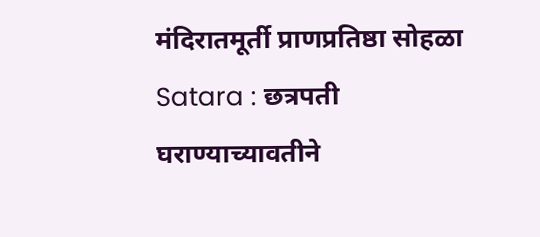मंदिरातमूर्ती प्राणप्रतिष्ठा सोहळा
Satara : छत्रपती घराण्याच्यावतीने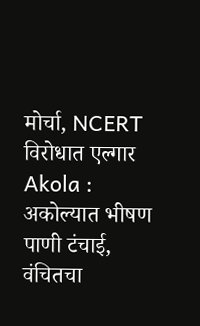मोर्चा, NCERT विरोधात एल्गार
Akola : अकोल्यात भीषण पाणी टंचाई, वंचितचा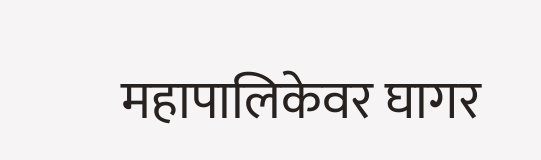महापालिकेवर घागर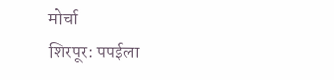मोर्चा
शिरपूर: पपईला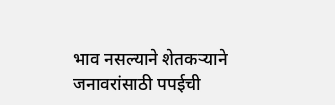भाव नसल्याने शेतकऱ्याने जनावरांसाठी पपईची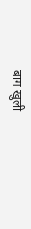बाग खुली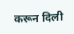करून दिली